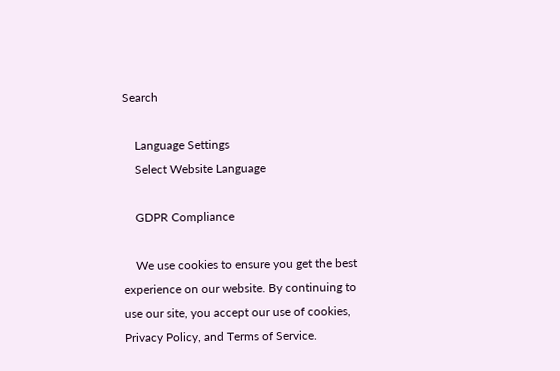Search

    Language Settings
    Select Website Language

    GDPR Compliance

    We use cookies to ensure you get the best experience on our website. By continuing to use our site, you accept our use of cookies, Privacy Policy, and Terms of Service.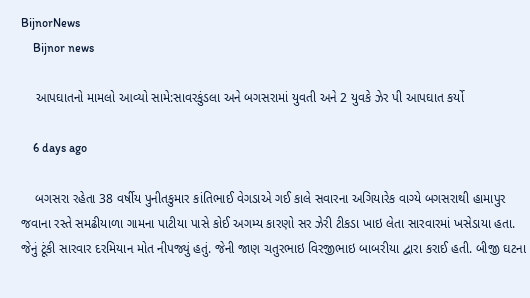BijnorNews
    Bijnor news

    આપઘાતનો મામલો આવ્યો સામે:સાવરકુંડલા અને બગસરામાં યુવતી અને 2 યુવકે ઝેર પી આપઘાત કર્યો

    6 days ago

    બગસરા રહેતા 38 વર્ષીય પુનીતકુમાર કાંતિભાઈ વેગડાએ ગઈ કાલે સવારના અગિયારેક વાગ્યે બગસરાથી હામાપુર જવાના રસ્તે સમઢીયાળા ગામના પાટીયા પાસે કોઈ અગમ્ય કારણો સર ઝેરી ટીકડા ખાઇ લેતા સારવારમાં ખસેડાયા હતા. જેનું ટૂંકી સારવાર દરમિયાન મોત નીપજ્યું હતું. જેની જાણ ચતુરભાઇ વિરજીભાઇ બાબરીયા દ્વારા કરાઈ હતી. બીજી ઘટના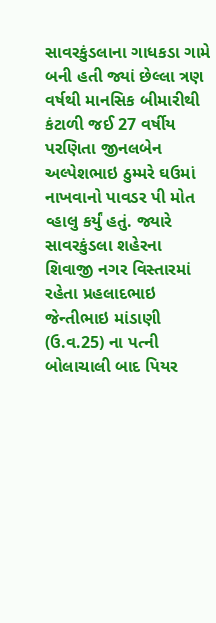સાવરકુંડલાના ગાધકડા ગામે બની હતી જ્યાં છેલ્લા ત્રણ વર્ષથી માનસિક બીમારીથી કંટાળી જઈ 27 વર્ષીય પરણિતા જીનલબેન અલ્પેશભાઇ ઠુમ્મરે ઘઉમાં નાખવાનો પાવડર પી મોત વ્હાલુ કર્યું હતું. જ્યારે સાવરકુંડલા શહેરના શિવાજી નગર વિસ્તારમાં રહેતા પ્રહલાદભાઇ જેન્તીભાઇ માંડાણી (ઉ.વ.25) ના પત્ની બોલાચાલી બાદ પિયર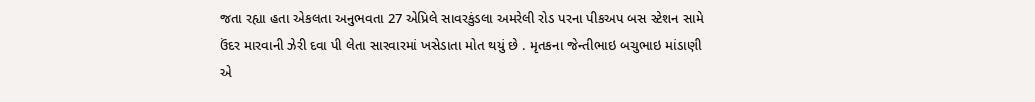જતા રહ્યા હતા એકલતા અનુભવતા 27 એપ્રિલે સાવરકુંડલા અમરેલી રોડ પરના પીકઅપ બસ સ્ટેશન સામે ઉંદર મારવાની ઝેરી દવા પી લેતા સારવારમાં ખસેડાતા મોત થયું છે . મૃતકના જેન્તીભાઇ બચુભાઇ માંડાણી એ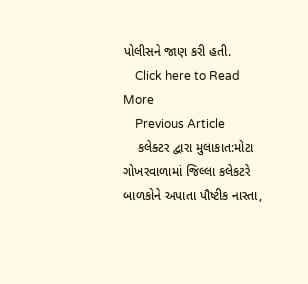પોલીસને જાણ કરી હતી.
    Click here to Read More
    Previous Article
    કલેક્ટર દ્વારા મુલાકાત:મોટા ગોખરવાળામાં જિલ્લા કલેકટરે બાળકોને અપાતા પૌષ્ટીક નાસ્તા,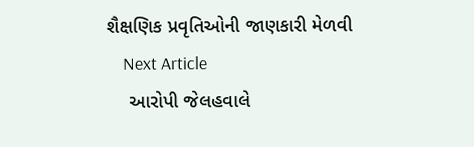શૈક્ષણિક પ્રવૃતિઓની જાણકારી મેળવી
    Next Article
    આરોપી જેલહવાલે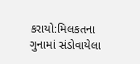કરાયો:મિલકતના ગુનામાં સંડોવાયેલા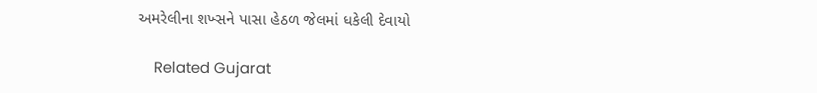અમરેલીના શખ્સને પાસા હેઠળ જેલમાં ધકેલી દેવાયો

    Related Gujarat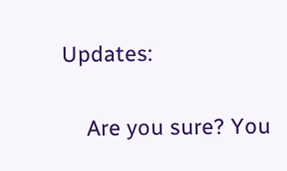Updates:

    Are you sure? You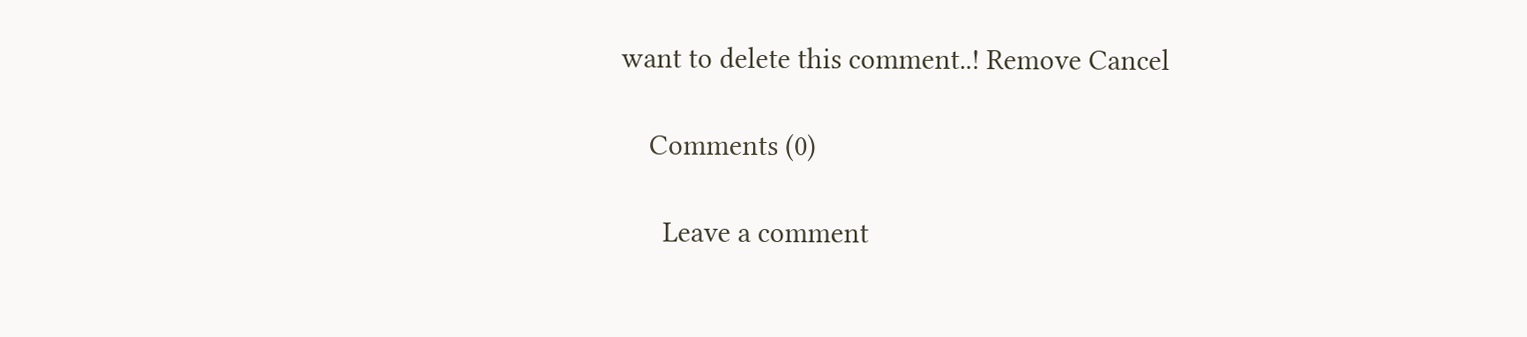want to delete this comment..! Remove Cancel

    Comments (0)

      Leave a comment